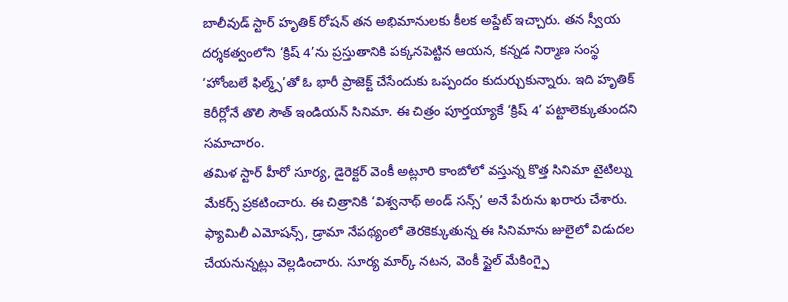బాలీవుడ్ స్టార్ హృతిక్ రోషన్ తన అభిమానులకు కీలక అప్డేట్ ఇచ్చారు. తన స్వీయ దర్శకత్వంలోని ‘క్రిష్ 4’ను ప్రస్తుతానికి పక్కనపెట్టిన ఆయన, కన్నడ నిర్మాణ సంస్థ ‘హోంబలే ఫిల్మ్స్’తో ఓ భారీ ప్రాజెక్ట్ చేసేందుకు ఒప్పందం కుదుర్చుకున్నారు. ఇది హృతిక్ కెరీర్లోనే తొలి సౌత్ ఇండియన్ సినిమా. ఈ చిత్రం పూర్తయ్యాకే ‘క్రిష్ 4’ పట్టాలెక్కుతుందని సమాచారం.
తమిళ స్టార్ హీరో సూర్య, డైరెక్టర్ వెంకీ అట్లూరి కాంబోలో వస్తున్న కొత్త సినిమా టైటిల్ను మేకర్స్ ప్రకటించారు. ఈ చిత్రానికి ‘విశ్వనాథ్ అండ్ సన్స్’ అనే పేరును ఖరారు చేశారు. ఫ్యామిలీ ఎమోషన్స్, డ్రామా నేపథ్యంలో తెరకెక్కుతున్న ఈ సినిమాను జులైలో విడుదల చేయనున్నట్లు వెల్లడించారు. సూర్య మార్క్ నటన, వెంకీ స్టైల్ మేకింగ్పై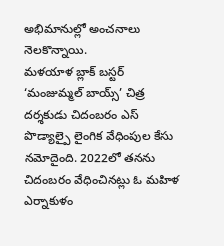అభిమానుల్లో అంచనాలు నెలకొన్నాయి.
మళయాళ బ్లాక్ బస్టర్ ‘మంజుమ్మల్ బాయ్స్’ చిత్ర దర్శకుడు చిదంబరం ఎస్ పొడ్యాల్పై లైంగిక వేధింపుల కేసు నమోదైంది. 2022లో తనను చిదంబరం వేధించినట్లు ఓ మహిళ ఎర్నాకుళం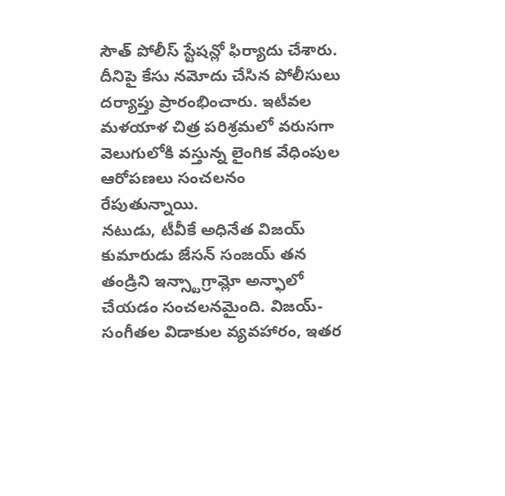సౌత్ పోలీస్ స్టేషన్లో ఫిర్యాదు చేశారు. దీనిపై కేసు నమోదు చేసిన పోలీసులు దర్యాప్తు ప్రారంభించారు. ఇటీవల మళయాళ చిత్ర పరిశ్రమలో వరుసగా వెలుగులోకి వస్తున్న లైంగిక వేధింపుల ఆరోపణలు సంచలనం రేపుతున్నాయి.
నటుడు, టీవీకే అధినేత విజయ్ కుమారుడు జేసన్ సంజయ్ తన తండ్రిని ఇన్స్టాగ్రామ్లో అన్ఫాలో చేయడం సంచలనమైంది. విజయ్-సంగీతల విడాకుల వ్యవహారం, ఇతర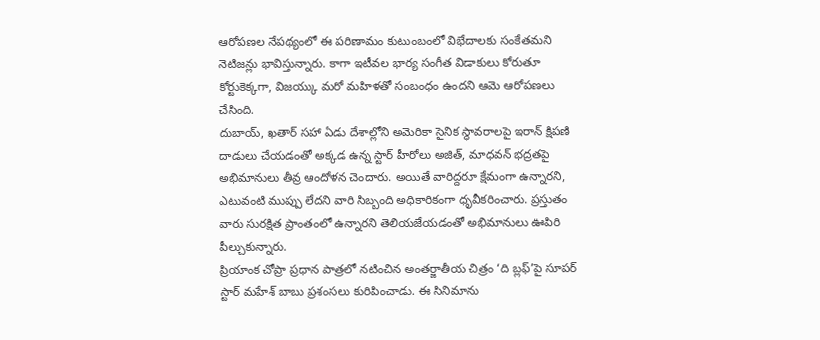ఆరోపణల నేపథ్యంలో ఈ పరిణామం కుటుంబంలో విభేదాలకు సంకేతమని నెటిజన్లు భావిస్తున్నారు. కాగా ఇటీవల భార్య సంగీత విడాకులు కోరుతూ కోర్టుకెక్కగా, విజయ్కు మరో మహిళతో సంబంధం ఉందని ఆమె ఆరోపణలు చేసింది.
దుబాయ్, ఖతార్ సహా ఏడు దేశాల్లోని అమెరికా సైనిక స్థావరాలపై ఇరాన్ క్షిపణి దాడులు చేయడంతో అక్కడ ఉన్న స్టార్ హీరోలు అజిత్, మాధవన్ భద్రతపై అభిమానులు తీవ్ర ఆందోళన చెందారు. అయితే వారిద్దరూ క్షేమంగా ఉన్నారని, ఎటువంటి ముప్పు లేదని వారి సిబ్బంది అధికారికంగా ధృవీకరించారు. ప్రస్తుతం వారు సురక్షిత ప్రాంతంలో ఉన్నారని తెలియజేయడంతో అభిమానులు ఊపిరి పీల్చుకున్నారు.
ప్రియాంక చోప్రా ప్రధాన పాత్రలో నటించిన అంతర్జాతీయ చిత్రం ‘ది బ్లఫ్’పై సూపర్ స్టార్ మహేశ్ బాబు ప్రశంసలు కురిపించాడు. ఈ సినిమాను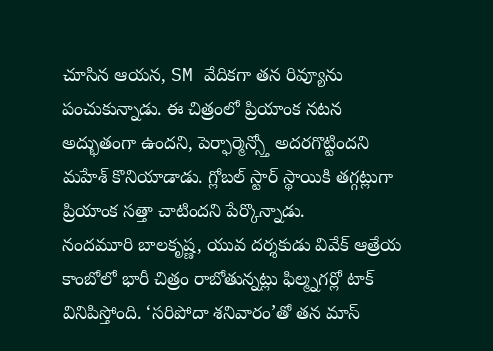చూసిన ఆయన, SM వేదికగా తన రివ్యూను పంచుకున్నాడు. ఈ చిత్రంలో ప్రియాంక నటన అద్భుతంగా ఉందని, పెర్ఫార్మెన్స్తో అదరగొట్టిందని మహేశ్ కొనియాడాడు. గ్లోబల్ స్టార్ స్థాయికి తగ్గట్లుగా ప్రియాంక సత్తా చాటిందని పేర్కొన్నాడు.
నందమూరి బాలకృష్ణ, యువ దర్శకుడు వివేక్ ఆత్రేయ కాంబోలో భారీ చిత్రం రాబోతున్నట్లు ఫిల్మ్నగర్లో టాక్ వినిపిస్తోంది. ‘సరిపోదా శనివారం’తో తన మాస్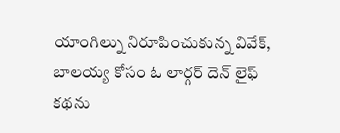యాంగిల్ను నిరూపించుకున్న వివేక్, బాలయ్య కోసం ఓ లార్గర్ దెన్ లైఫ్ కథను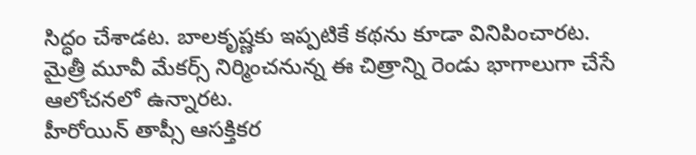సిద్ధం చేశాడట. బాలకృష్ణకు ఇప్పటికే కథను కూడా వినిపించారట. మైత్రీ మూవీ మేకర్స్ నిర్మించనున్న ఈ చిత్రాన్ని రెండు భాగాలుగా చేసే ఆలోచనలో ఉన్నారట.
హీరోయిన్ తాప్సీ ఆసక్తికర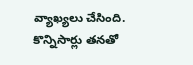వ్యాఖ్యలు చేసింది. కొన్నిసార్లు తనతో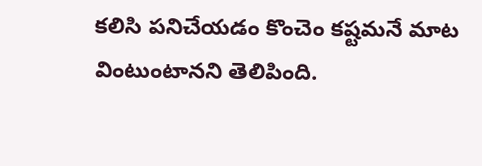కలిసి పనిచేయడం కొంచెం కష్టమనే మాట వింటుంటానని తెలిపింది.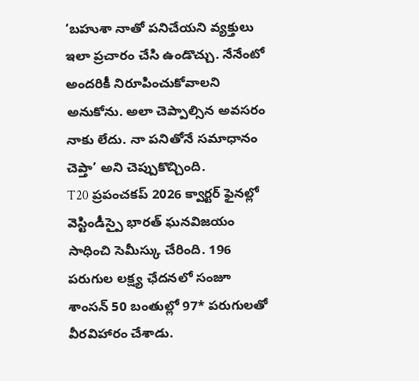‘బహుశా నాతో పనిచేయని వ్యక్తులు ఇలా ప్రచారం చేసి ఉండొచ్చు. నేనేంటో అందరికీ నిరూపించుకోవాలని అనుకోను. అలా చెప్పాల్సిన అవసరం నాకు లేదు. నా పనితోనే సమాధానం చెప్తా’ అని చెప్పుకొచ్చింది.
T20 ప్రపంచకప్ 2026 క్వార్టర్ ఫైనల్లో వెస్టిండీస్పై భారత్ ఘనవిజయం సాధించి సెమీస్కు చేరింది. 196 పరుగుల లక్ష్య ఛేదనలో సంజూ శాంసన్ 50 బంతుల్లో 97* పరుగులతో వీరవిహారం చేశాడు.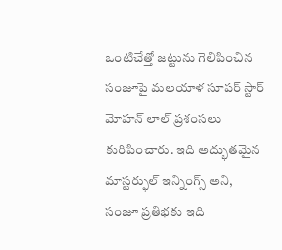ఒంటిచేత్తో జట్టును గెలిపించిన సంజూపై మలయాళ సూపర్ స్టార్ మోహన్ లాల్ ప్రశంసలు కురిపించారు. ఇది అద్భుతమైన మాస్టర్ఫుల్ ఇన్నింగ్స్ అని, సంజూ ప్రతిభకు ఇది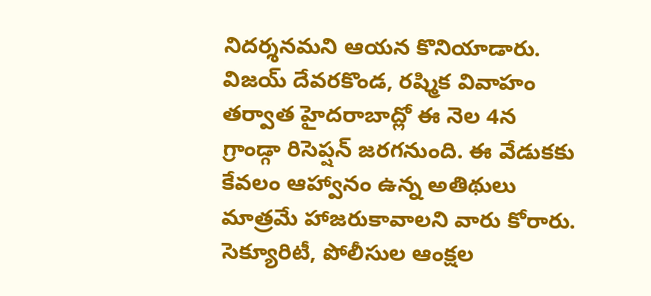నిదర్శనమని ఆయన కొనియాడారు.
విజయ్ దేవరకొండ, రష్మిక వివాహం తర్వాత హైదరాబాద్లో ఈ నెల 4న గ్రాండ్గా రిసెప్షన్ జరగనుంది. ఈ వేడుకకు కేవలం ఆహ్వానం ఉన్న అతిథులు మాత్రమే హాజరుకావాలని వారు కోరారు. సెక్యూరిటీ, పోలీసుల ఆంక్షల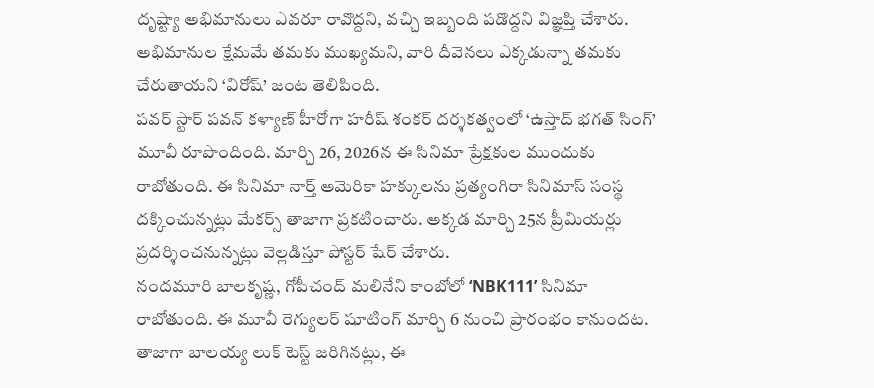దృష్ట్యా అభిమానులు ఎవరూ రావొద్దని, వచ్చి ఇబ్బంది పడొద్దని విజ్ఞప్తి చేశారు. అభిమానుల క్షేమమే తమకు ముఖ్యమని, వారి దీవెనలు ఎక్కడున్నా తమకు చేరుతాయని ‘విరోష్’ జంట తెలిపింది.
పవర్ స్టార్ పవన్ కళ్యాణ్ హీరోగా హరీష్ శంకర్ దర్శకత్వంలో ‘ఉస్తాద్ భగత్ సింగ్’ మూవీ రూపొందింది. మార్చి 26, 2026న ఈ సినిమా ప్రేక్షకుల ముందుకు రాబోతుంది. ఈ సినిమా నార్త్ అమెరికా హక్కులను ప్రత్యంగిరా సినిమాస్ సంస్థ దక్కించున్నట్లు మేకర్స్ తాజాగా ప్రకటించారు. అక్కడ మార్చి 25న ప్రీమియర్లు ప్రదర్శించనున్నట్లు వెల్లడిస్తూ పోస్టర్ షేర్ చేశారు.
నందమూరి బాలకృష్ణ, గోపీచంద్ మలినేని కాంబోలో ‘NBK111’ సినిమా రాబోతుంది. ఈ మూవీ రెగ్యులర్ షూటింగ్ మార్చి 6 నుంచి ప్రారంభం కానుందట. తాజాగా బాలయ్య లుక్ టెస్ట్ జరిగినట్లు, ఈ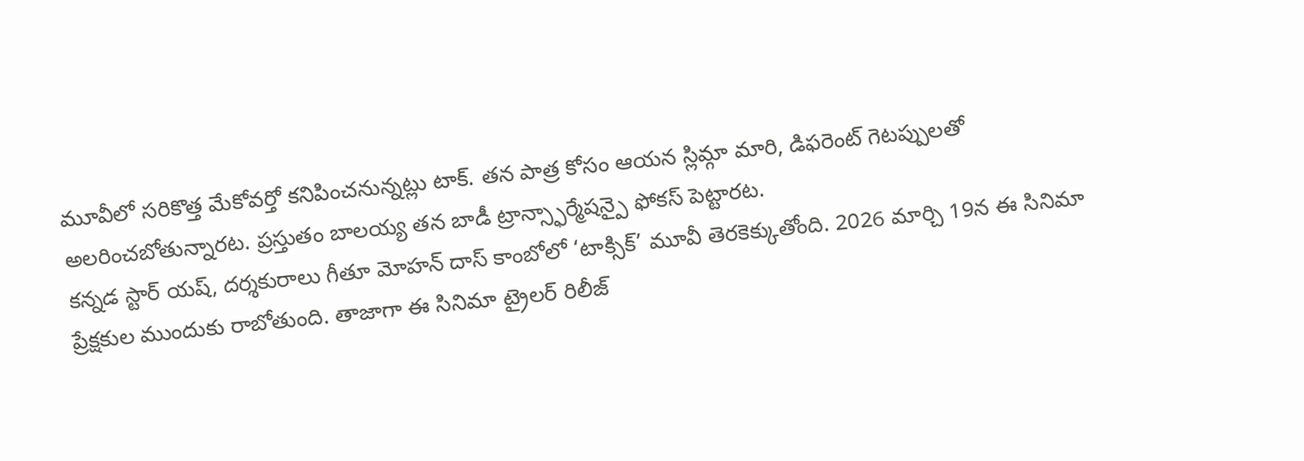మూవీలో సరికొత్త మేకోవర్తో కనిపించనున్నట్లు టాక్. తన పాత్ర కోసం ఆయన స్లిమ్గా మారి, డిఫరెంట్ గెటప్పులతో అలరించబోతున్నారట. ప్రస్తుతం బాలయ్య తన బాడీ ట్రాన్స్ఫార్మేషన్పై ఫోకస్ పెట్టారట.
కన్నడ స్టార్ యష్, దర్శకురాలు గీతూ మోహన్ దాస్ కాంబోలో ‘టాక్సిక్’ మూవీ తెరకెక్కుతోంది. 2026 మార్చి 19న ఈ సినిమా ప్రేక్షకుల ముందుకు రాబోతుంది. తాజాగా ఈ సినిమా ట్రైలర్ రిలీజ్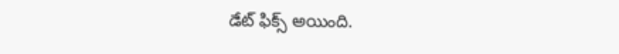డేట్ ఫిక్స్ అయింది.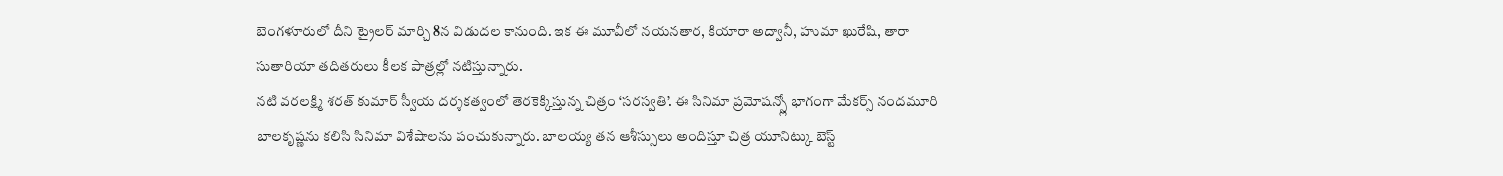బెంగళూరులో దీని ట్రైలర్ మార్చి 8న విడుదల కానుంది. ఇక ఈ మూవీలో నయనతార, కియారా అద్వానీ, హుమా ఖురేషి, తారా సుతారియా తదితరులు కీలక పాత్రల్లో నటిస్తున్నారు.
నటి వరలక్ష్మి శరత్ కుమార్ స్వీయ దర్శకత్వంలో తెరకెక్కిస్తున్న చిత్రం ‘సరస్వతి’. ఈ సినిమా ప్రమోషన్స్లో భాగంగా మేకర్స్ నందమూరి బాలకృష్ణను కలిసి సినిమా విశేషాలను పంచుకున్నారు. బాలయ్య తన ఆశీస్సులు అందిస్తూ చిత్ర యూనిట్కు బెస్ట్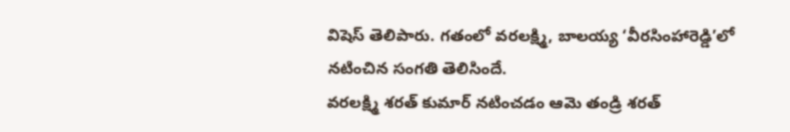విషెస్ తెలిపారు. గతంలో వరలక్ష్మి, బాలయ్య ‘వీరసింహారెడ్డి’లో నటించిన సంగతి తెలిసిందే.
వరలక్ష్మి శరత్ కుమార్ నటించడం ఆమె తండ్రి శరత్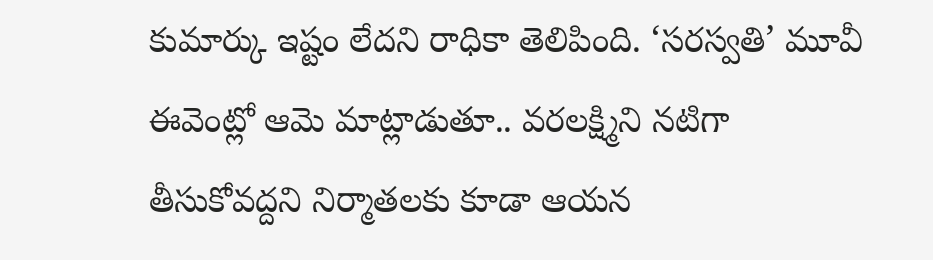కుమార్కు ఇష్టం లేదని రాధికా తెలిపింది. ‘సరస్వతి’ మూవీ ఈవెంట్లో ఆమె మాట్లాడుతూ.. వరలక్ష్మిని నటిగా తీసుకోవద్దని నిర్మాతలకు కూడా ఆయన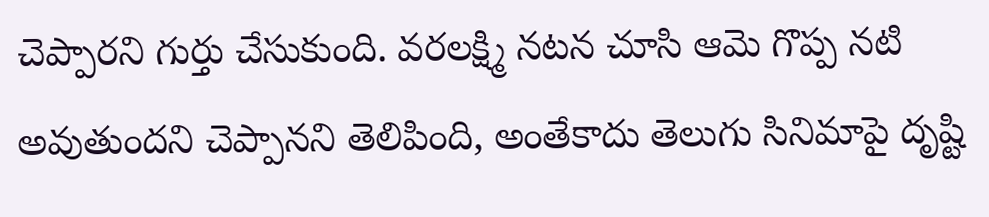చెప్పారని గుర్తు చేసుకుంది. వరలక్ష్మి నటన చూసి ఆమె గొప్ప నటి అవుతుందని చెప్పానని తెలిపింది, అంతేకాదు తెలుగు సినిమాపై దృష్టి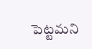పెట్టమని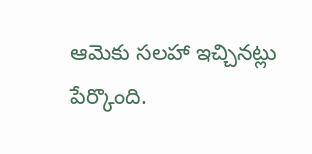ఆమెకు సలహా ఇచ్చినట్లు పేర్కొంది.